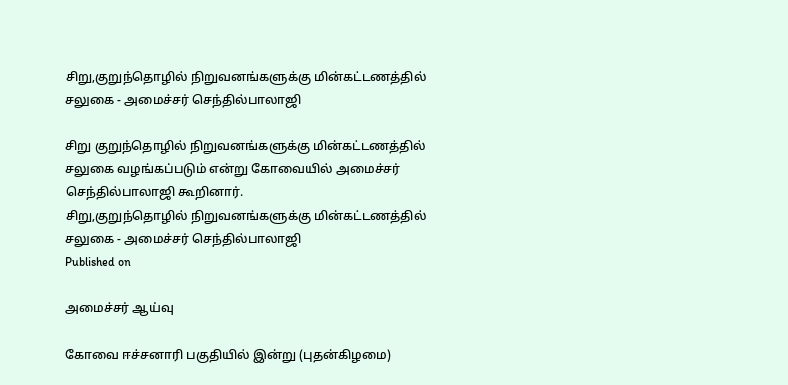சிறு,குறுந்தொழில் நிறுவனங்களுக்கு மின்கட்டணத்தில் சலுகை - அமைச்சர் செந்தில்பாலாஜி

சிறு குறுந்தொழில் நிறுவனங்களுக்கு மின்கட்டணத்தில் சலுகை வழங்கப்படும் என்று கோவையில் அமைச்சர் செந்தில்பாலாஜி கூறினார்.
சிறு,குறுந்தொழில் நிறுவனங்களுக்கு மின்கட்டணத்தில் சலுகை - அமைச்சர் செந்தில்பாலாஜி
Published on

அமைச்சர் ஆய்வு

கோவை ஈச்சனாரி பகுதியில் இன்று (புதன்கிழமை)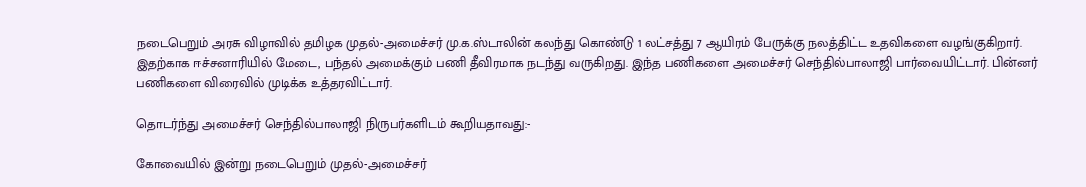நடைபெறும் அரசு விழாவில் தமிழக முதல்-அமைச்சர் மு.க.ஸ்டாலின் கலந்து கொண்டு 1 லட்சத்து 7 ஆயிரம் பேருக்கு நலத்திட்ட உதவிகளை வழங்குகிறார். இதற்காக ஈச்சனாரியில் மேடை, பந்தல் அமைக்கும் பணி தீவிரமாக நடந்து வருகிறது. இந்த பணிகளை அமைச்சர் செந்தில்பாலாஜி பார்வையிட்டார். பின்னர் பணிகளை விரைவில் முடிக்க உத்தரவிட்டார்.

தொடர்ந்து அமைச்சர் செந்தில்பாலாஜி நிருபர்களிடம் கூறியதாவது:-

கோவையில் இன்று நடைபெறும் முதல்-அமைச்சர்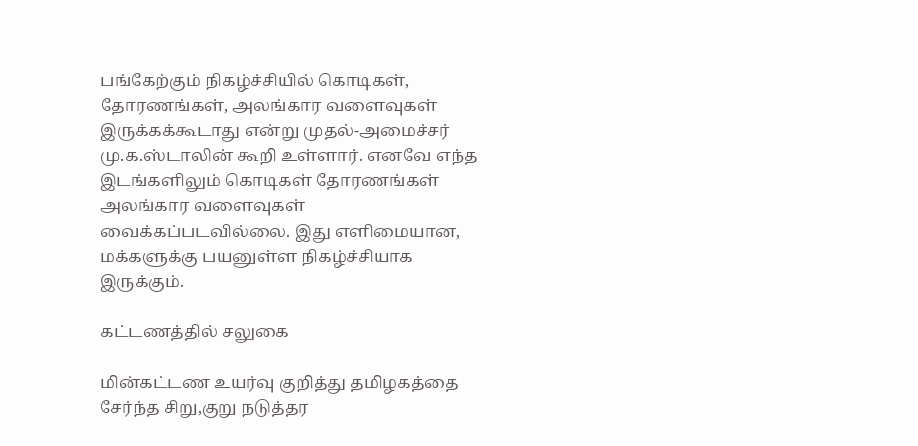பங்கேற்கும் நிகழ்ச்சியில் கொடிகள், தோரணங்கள், அலங்கார வளைவுகள் இருக்கக்கூடாது என்று முதல்-அமைச்சர் மு.க.ஸ்டாலின் கூறி உள்ளார். எனவே எந்த இடங்களிலும் கொடிகள் தோரணங்கள் அலங்கார வளைவுகள் வைக்கப்படவில்லை. இது எளிமையான, மக்களுக்கு பயனுள்ள நிகழ்ச்சியாக இருக்கும்.

கட்டணத்தில் சலுகை

மின்கட்டண உயர்வு குறித்து தமிழகத்தை சேர்ந்த சிறு,குறு நடுத்தர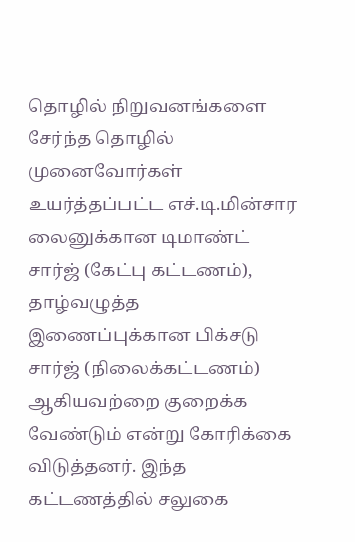தொழில் நிறுவனங்களை சேர்ந்த தொழில் முனைவோர்கள் உயர்த்தப்பட்ட எச்.டி.மின்சார லைனுக்கான டிமாண்ட் சார்ஜ் (கேட்பு கட்டணம்), தாழ்வழுத்த இணைப்புக்கான பிக்சடு சார்ஜ் (நிலைக்கட்டணம்) ஆகியவற்றை குறைக்க வேண்டும் என்று கோரிக்கை விடுத்தனர். இந்த கட்டணத்தில் சலுகை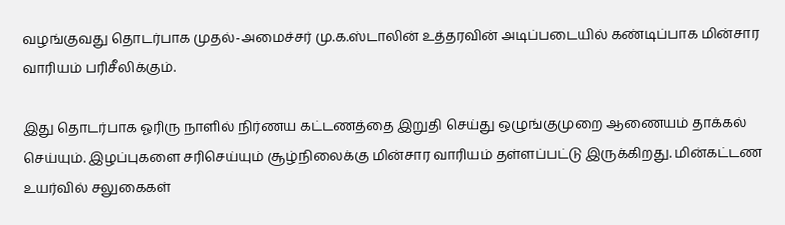வழங்குவது தொடர்பாக முதல்-அமைச்சர் மு.க.ஸ்டாலின் உத்தரவின் அடிப்படையில் கண்டிப்பாக மின்சார வாரியம் பரிசீலிக்கும்.

இது தொடர்பாக ஓரிரு நாளில் நிர்ணய கட்டணத்தை இறுதி செய்து ஒழுங்குமுறை ஆணையம் தாக்கல் செய்யும். இழப்புகளை சரிசெய்யும் சூழ்நிலைக்கு மின்சார வாரியம் தள்ளப்பட்டு இருக்கிறது. மின்கட்டண உயர்வில் சலுகைகள்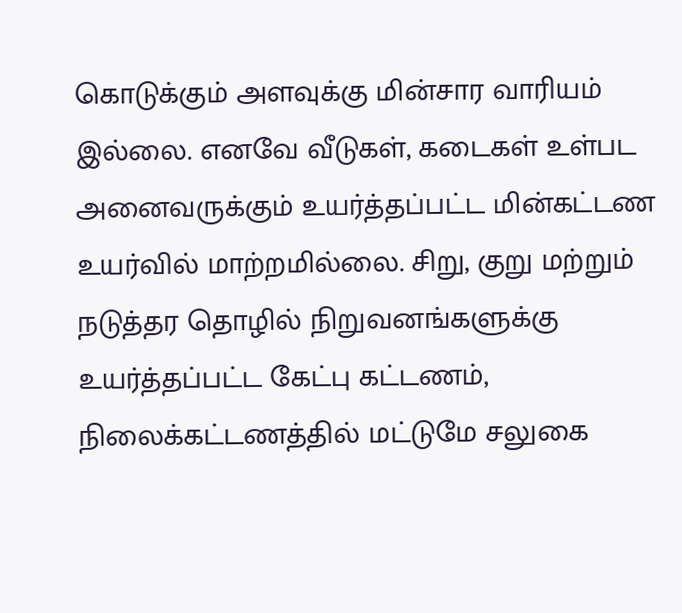கொடுக்கும் அளவுக்கு மின்சார வாரியம் இல்லை. எனவே வீடுகள், கடைகள் உள்பட அனைவருக்கும் உயர்த்தப்பட்ட மின்கட்டண உயர்வில் மாற்றமில்லை. சிறு, குறு மற்றும் நடுத்தர தொழில் நிறுவனங்களுக்கு உயர்த்தப்பட்ட கேட்பு கட்டணம், நிலைக்கட்டணத்தில் மட்டுமே சலுகை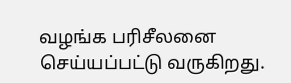வழங்க பரிசீலனை செய்யப்பட்டு வருகிறது.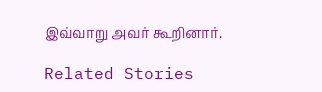இவ்வாறு அவர் கூறினார்.

Related Stories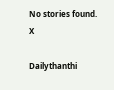No stories found.
X

Dailythanthi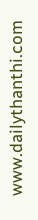www.dailythanthi.com